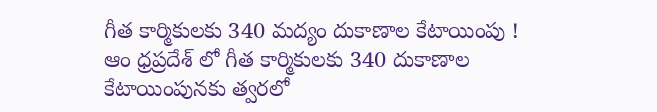గీత కార్మికులకు 340 మద్యం దుకాణాల కేటాయింపు !
ఆం ధ్రప్రదేశ్ లో గీత కార్మికులకు 340 దుకాణాల కేటాయింపునకు త్వరలో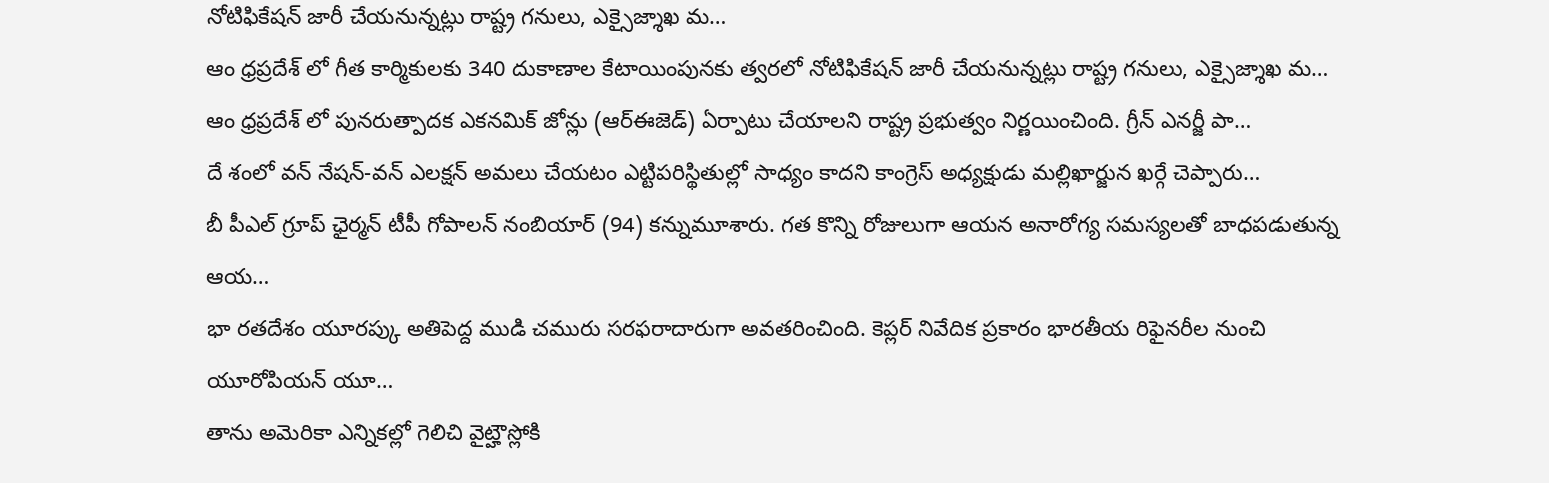నోటిఫికేషన్ జారీ చేయనున్నట్లు రాష్ట్ర గనులు, ఎక్సైజ్శాఖ మ…
ఆం ధ్రప్రదేశ్ లో గీత కార్మికులకు 340 దుకాణాల కేటాయింపునకు త్వరలో నోటిఫికేషన్ జారీ చేయనున్నట్లు రాష్ట్ర గనులు, ఎక్సైజ్శాఖ మ…
ఆం ధ్రప్రదేశ్ లో పునరుత్పాదక ఎకనమిక్ జోన్లు (ఆర్ఈజెడ్) ఏర్పాటు చేయాలని రాష్ట్ర ప్రభుత్వం నిర్ణయించింది. గ్రీన్ ఎనర్జీ పా…
దే శంలో వన్ నేషన్-వన్ ఎలక్షన్ అమలు చేయటం ఎట్టిపరిస్థితుల్లో సాధ్యం కాదని కాంగ్రెస్ అధ్యక్షుడు మల్లిఖార్జున ఖర్గే చెప్పారు…
బీ పీఎల్ గ్రూప్ ఛైర్మన్ టీపీ గోపాలన్ నంబియార్ (94) కన్నుమూశారు. గత కొన్ని రోజులుగా ఆయన అనారోగ్య సమస్యలతో బాధపడుతున్న ఆయ…
భా రతదేశం యూరప్కు అతిపెద్ద ముడి చమురు సరఫరాదారుగా అవతరించింది. కెప్లర్ నివేదిక ప్రకారం భారతీయ రిఫైనరీల నుంచి యూరోపియన్ యూ…
తాను అమెరికా ఎన్నికల్లో గెలిచి వైట్హౌస్లోకి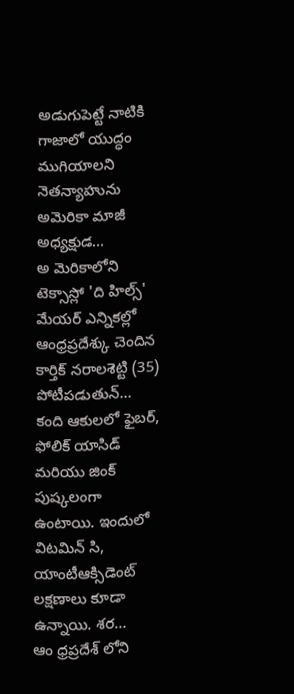అడుగుపెట్టే నాటికి గాజాలో యుద్ధం ముగియాలని నెతన్యాహును అమెరికా మాజీ అధ్యక్షుడ…
అ మెరికాలోని టెక్సాస్లో 'ది హిల్స్' మేయర్ ఎన్నికల్లో ఆంధ్రప్రదేశ్కు చెందిన కార్తిక్ నరాలశెట్టి (35) పోటీపడుతున్…
కంది ఆకులలో ఫైబర్, ఫోలిక్ యాసిడ్ మరియు జింక్ పుష్కలంగా ఉంటాయి. ఇందులో విటమిన్ సి, యాంటీఆక్సిడెంట్ లక్షణాలు కూడా ఉన్నాయి. శర…
ఆం ధ్రప్రదేశ్ లోని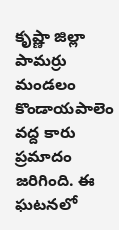కృష్ణా జిల్లా పామర్రు మండలం కొండాయపాలెం వద్ద కారు ప్రమాదం జరిగింది. ఈ ఘటనలో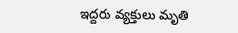ఇద్దరు వ్యక్తులు మృతి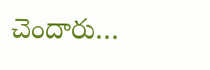చెందారు…